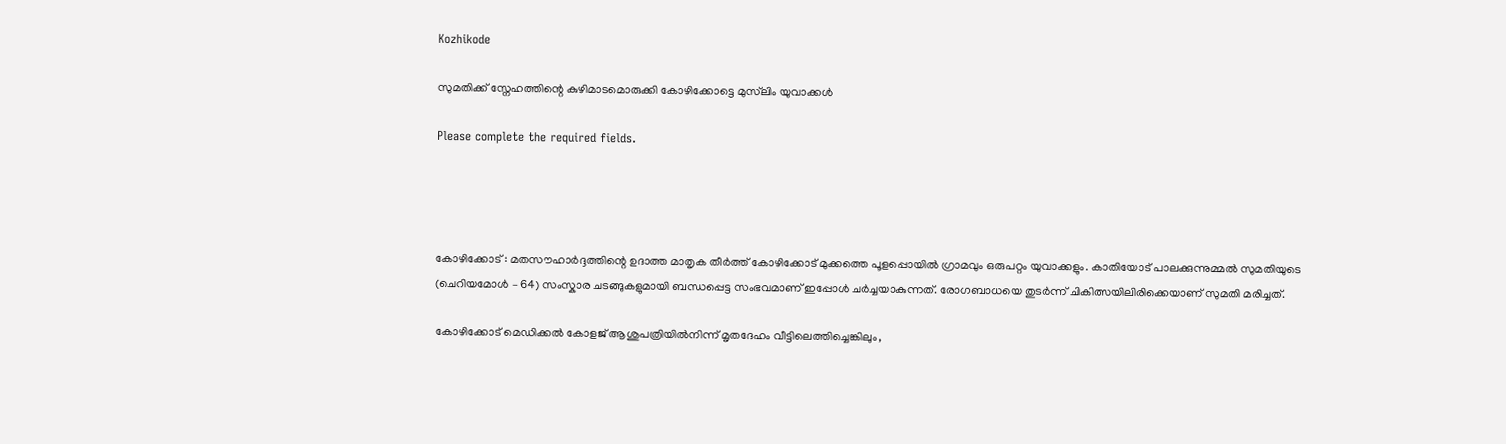Kozhikode

സുമതിക്ക് സ്നേഹത്തിന്റെ കുഴിമാടമൊരുക്കി കോഴിക്കോട്ടെ മുസ്‍ലിം യുവാക്കൾ

Please complete the required fields.




കോഴിക്കോട് : മതസൗഹാർദ്ദത്തിന്റെ ഉദാത്ത മാതൃക തീർത്ത് കോഴിക്കോട് മുക്കത്തെ പൂളപ്പൊയിൽ ഗ്രാമവും ഒരുപറ്റം യുവാക്കളും. കാതിയോട് പാലക്കുന്നുമ്മൽ സുമതിയുടെ (ചെറിയമോൾ – 64) സംസ്കാര ചടങ്ങുകളുമായി ബന്ധപ്പെട്ട സംഭവമാണ് ഇപ്പോൾ ചർച്ചയാകുന്നത്. രോഗബാധയെ തുടർന്ന് ചികിത്സയിലിരിക്കെയാണ് സുമതി മരിച്ചത്.

കോഴിക്കോട് മെഡിക്കൽ കോളജ് ആശുപത്രിയിൽനിന്ന് മൃതദേഹം വീട്ടിലെത്തിച്ചെങ്കിലും,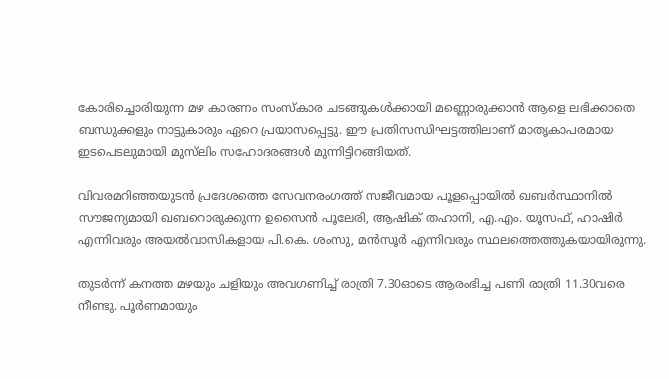കോരിച്ചൊരിയുന്ന മഴ കാരണം സംസ്കാര ചടങ്ങുകൾക്കായി മണ്ണൊരുക്കാൻ ആളെ ലഭിക്കാതെ ബന്ധുക്കളും നാട്ടുകാരും ഏറെ പ്രയാസപ്പെട്ടു. ഈ പ്രതിസന്ധിഘട്ടത്തിലാണ് മാതൃകാപരമായ ഇടപെടലുമായി മുസ്‍ലിം സഹോദരങ്ങൾ മുന്നിട്ടിറങ്ങിയത്.

വിവരമറിഞ്ഞയുടൻ പ്രദേശത്തെ സേവനരംഗത്ത് സജീവമായ പൂളപ്പൊയിൽ ഖബർസ്ഥാനിൽ സൗജന്യമായി ഖബറൊരുക്കുന്ന ഉസൈൻ പൂലേരി, ആഷിക് തഹാനി, എ.എം. യൂസഫ്, ഹാഷിർ എന്നിവരും അയൽവാസികളായ പി.കെ. ശംസു, മൻസൂർ എന്നിവരും സ്ഥലത്തെത്തുകയായിരുന്നു.

തുടർന്ന് കനത്ത മഴയും ചളിയും അവഗണിച്ച് രാത്രി 7.30ഓടെ ആരംഭിച്ച പണി രാത്രി 11.30വരെ നീണ്ടു. പൂർണമായും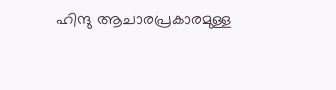ഹിന്ദു ആചാരപ്രകാരമുള്ള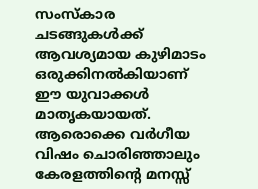സംസ്കാര ചടങ്ങുകൾക്ക് ആവശ്യമായ കുഴിമാടം ഒരുക്കിനൽകിയാണ് ഈ യുവാക്കൾ മാതൃകയായത്. ആരൊക്കെ വർഗീയ വിഷം ചൊരിഞ്ഞാലും കേരളത്തിന്റെ മനസ്സ്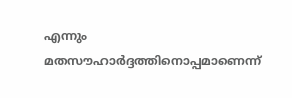എന്നും മതസൗഹാർദ്ദത്തിനൊപ്പമാണെന്ന്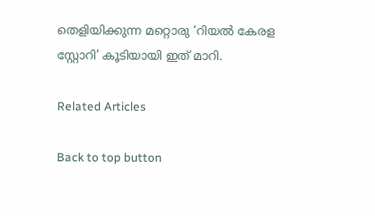തെളിയിക്കുന്ന മറ്റൊരു ‘റിയൽ കേരള സ്റ്റോറി’ കൂടിയായി ഇത് മാറി.

Related Articles

Back to top button